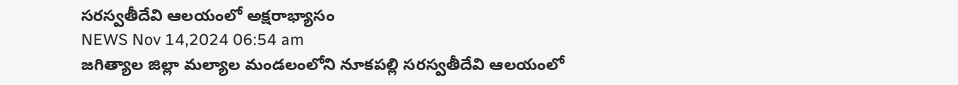సరస్వతీదేవి ఆలయంలో అక్షరాభ్యాసం
NEWS Nov 14,2024 06:54 am
జగిత్యాల జిల్లా మల్యాల మండలంలోని నూకపల్లి సరస్వతీదేవి ఆలయంలో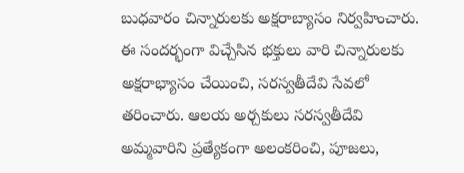బుధవారం చిన్నారులకు అక్షరాబ్యాసం నిర్వహించారు. ఈ సందర్భంగా విచ్చేసిన భక్తులు వారి చిన్నారులకు అక్షరాభ్యాసం చేయించి, సరస్వతీదేవి సేవలో తరించారు. ఆలయ అర్చకులు సరస్వతీదేవి అమ్మవారిని ప్రత్యేకంగా అలంకరించి, పూజలు,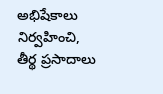అభిషేకాలు నిర్వహించి, తీర్థ ప్రసాదాలు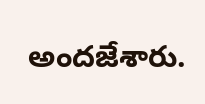అందజేశారు.